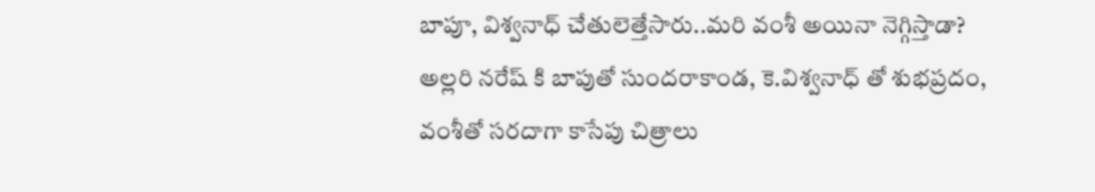బాపూ, విశ్వనాధ్ చేతులెత్తేసారు..మరి వంశీ అయినా నెగ్గిస్తాడా?
అల్లరి నరేష్ కి బాపుతో సుందరాకాండ, కె.విశ్వనాధ్ తో శుభప్రదం, వంశీతో సరదాగా కాసేపు చిత్రాలు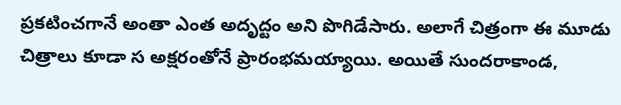ప్రకటించగానే అంతా ఎంత అదృద్టం అని పొగిడేసారు. అలాగే చిత్రంగా ఈ మూడు చిత్రాలు కూడా స అక్షరంతోనే ప్రారంభమయ్యాయి. అయితే సుందరాకాండ,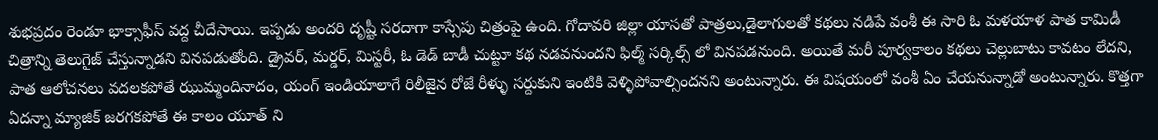శుభప్రదం రెండూ భాక్సాఫీస్ వద్ద చీదేసాయి. ఇప్పడు అందరి దృష్టీ సరదాగా కాస్సేపు చిత్రంపై ఉంది. గోదావరి జిల్లా యాసతో పాత్రలు,డైలాగులతో కథలు నడిపే వంశీ ఈ సారి ఓ మళయాళ పాత కామిడీ చిత్రాన్ని తెలుగైజ్ చేస్తున్నాడని వినపడుతోంది. డ్రైవర్, మర్డర్, మిస్టరీ, ఓ డెడ్ బాడీ చుట్టూ కథ నడవనుందని ఫిల్మ్ సర్కిల్స్ లో వినపడనుంది. అయితే మరీ పూర్వకాలం కథలు చెల్లుబాటు కావటం లేదని, పాత ఆలోచనలు వదలకపోతే ఝుమ్మందినాదం, యంగ్ ఇండియాలాగే రిలీజైన రోజే రీళ్ళు సర్దుకుని ఇంటికి వెళ్ళిపోవాల్సిందనని అంటున్నారు. ఈ విషయంలో వంశీ ఏం చేయనున్నాడో అంటున్నారు. కొత్తగా ఏదన్నా మ్యాజిక్ జరగకపోతే ఈ కాలం యూత్ ని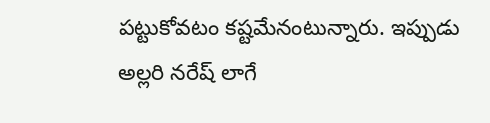పట్టుకోవటం కష్టమేనంటున్నారు. ఇప్పుడు అల్లరి నరేష్ లాగే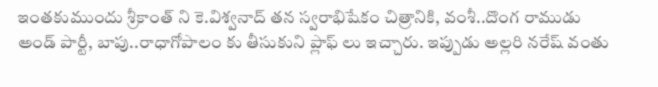ఇంతకుముందు శ్రీకాంత్ ని కె.విశ్వనాద్ తన స్వరాభిషేకం చిత్రానికి, వంశీ..దొంగ రాముడు అండ్ పార్టీ, బాపు..రాధాగోపాలం కు తీసుకుని ప్లాఫ్ లు ఇచ్చారు. ఇప్పుడు అల్లరి నరేష్ వంతు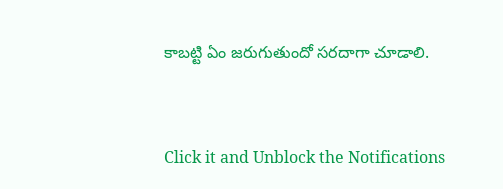కాబట్టి ఏం జరుగుతుందో సరదాగా చూడాలి.


Click it and Unblock the Notifications